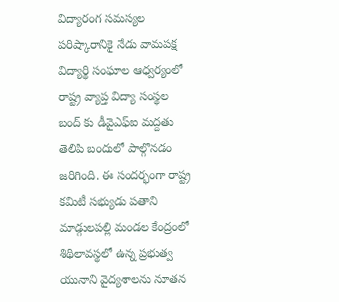విద్యారంగ సమస్యల పరిష్కారానికై నేడు వామపక్ష విద్యార్థి సంఘాల ఆధ్వర్యంలో రాష్ట్ర వ్యాప్త విద్యా సంస్థల బంద్ కు డీవైఎఫ్ఐ మద్దతు తెలిపి బందులో పాల్గొనడం జరిగింది. ఈ సందర్భంగా రాష్ట్ర కమిటీ సభ్యుడు పతాని
మాడ్గులపల్లి మండల కేంద్రంలో శిథిలావస్థలో ఉన్న ప్రభుత్వ యునాని వైద్యశాలను నూతన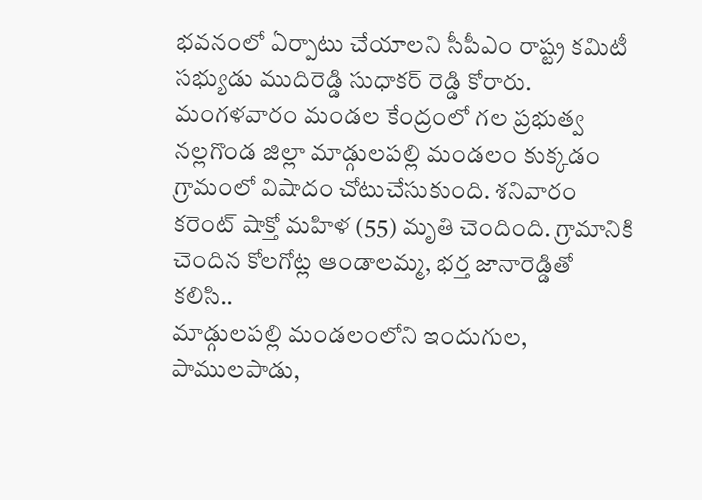భవనంలో ఏర్పాటు చేయాలని సీపీఎం రాష్ట్ర కమిటీ సభ్యుడు ముదిరెడ్డి సుధాకర్ రెడ్డి కోరారు. మంగళవారం మండల కేంద్రంలో గల ప్రభుత్వ
నల్లగొండ జిల్లా మాడ్గులపల్లి మండలం కుక్కడం గ్రామంలో విషాదం చోటుచేసుకుంది. శనివారం కరెంట్ షాక్తో మహిళ (55) మృతి చెందింది. గ్రామానికి చెందిన కోలగోట్ల ఆండాలమ్మ, భర్త జానారెడ్డితో కలిసి..
మాడ్గులపల్లి మండలంలోని ఇందుగుల, పాములపాడు,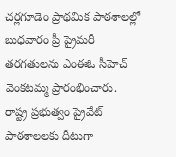చర్లగూడెం ప్రాథమిక పాఠశాలల్లో బుధవారం ప్రీ ప్రైమరీ తరగతులను ఎంఈఓ సీహెచ్ వెంకటమ్మ ప్రారంభించారు. రాష్ట్ర ప్రభుత్వం ప్రైవేట్ పాఠశాలలకు దీటుగా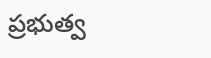ప్రభుత్వ